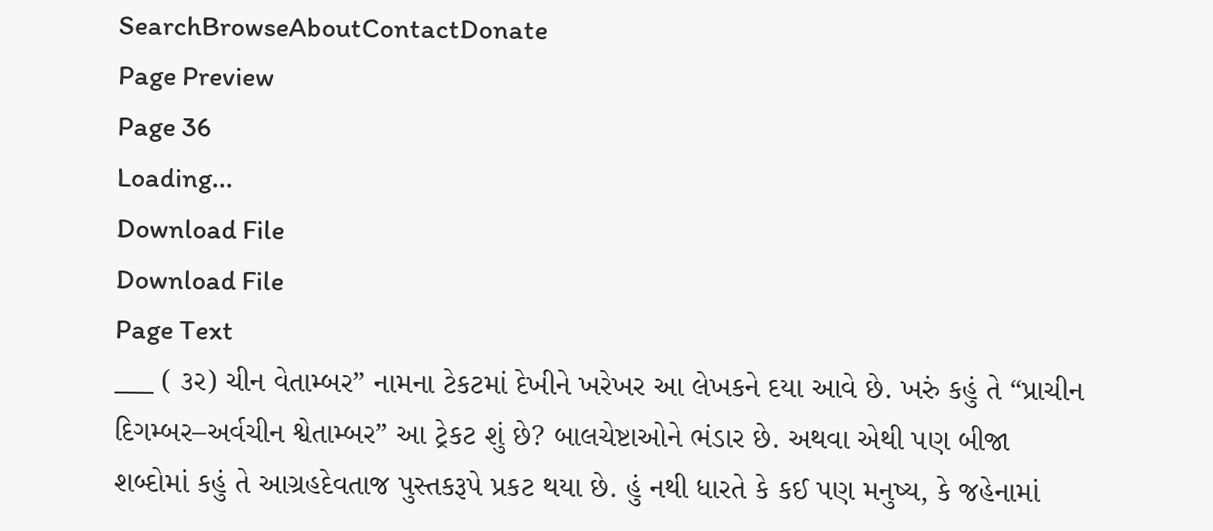SearchBrowseAboutContactDonate
Page Preview
Page 36
Loading...
Download File
Download File
Page Text
___ ( ૩ર) ચીન વેતામ્બર” નામના ટેકટમાં દેખીને ખરેખર આ લેખકને દયા આવે છે. ખરું કહું તે “પ્રાચીન દિગમ્બર–અર્વચીન શ્વેતામ્બર” આ ટ્રેકટ શું છે? બાલચેષ્ટાઓને ભંડાર છે. અથવા એથી પણ બીજા શબ્દોમાં કહું તે આગ્રહદેવતાજ પુસ્તકરૂપે પ્રકટ થયા છે. હું નથી ધારતે કે કઈ પણ મનુષ્ય, કે જહેનામાં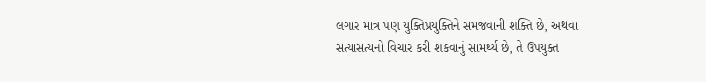લગાર માત્ર પણ યુક્તિપ્રયુક્તિને સમજવાની શક્તિ છે, અથવા સત્યાસત્યનો વિચાર કરી શકવાનું સામર્થ્ય છે, તે ઉપયુક્ત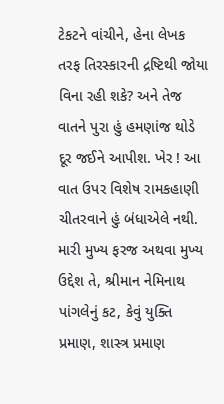ટેકટને વાંચીને, હેના લેખક તરફ તિરસ્કારની દ્રષ્ટિથી જોયા વિના રહી શકે? અને તેજ વાતને પુરા હું હમણાંજ થોડે દૂર જઈને આપીશ. ખેર ! આ વાત ઉપર વિશેષ રામકહાણી ચીતરવાને હું બંધાએલે નથી. મારી મુખ્ય ફરજ અથવા મુખ્ય ઉદ્દેશ તે, શ્રીમાન નેમિનાથ પાંગલેનું કટ, કેવું યુક્તિ પ્રમાણ, શાસ્ત્ર પ્રમાણ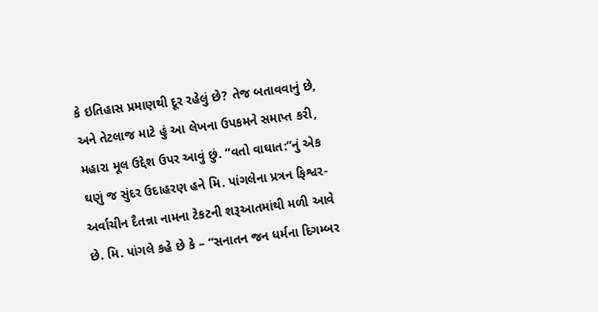કે ઇતિહાસ પ્રમાણથી દૂર રહેલું છે? તેજ બતાવવાનું છે, અને તેટલાજ માટે હું આ લેખના ઉપકમને સમાપ્ત કરી, મહારા મૂલ ઉદ્દેશ ઉપર આવું છું. “વતો વાઘાત:”નું એક ઘણું જ સુંદર ઉદાહરણ હને મિ. પાંગલેના પ્રત્રન ફિશ્વર-અર્વાચીન દૈતન્ના નામના ટેકટની શરૂઆતમાંથી મળી આવે છે. મિ. પાંગલે કહે છે કે – “સનાતન જન ધર્મના દિગમ્બર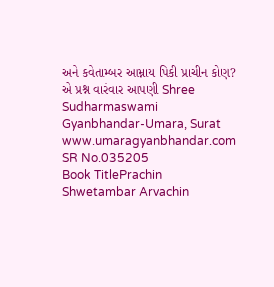અને કવેતામ્બર આમ્નાય પિકી પ્રાચીન કોણ? એ પ્રશ્ન વારંવાર આપણી Shree Sudharmaswami Gyanbhandar-Umara, Surat www.umaragyanbhandar.com
SR No.035205
Book TitlePrachin Shwetambar Arvachin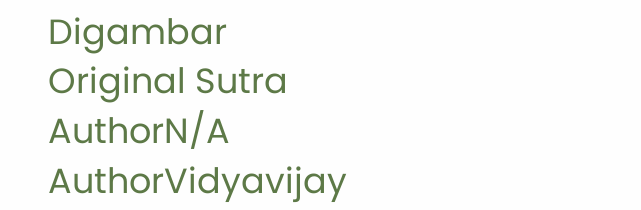Digambar
Original Sutra AuthorN/A
AuthorVidyavijay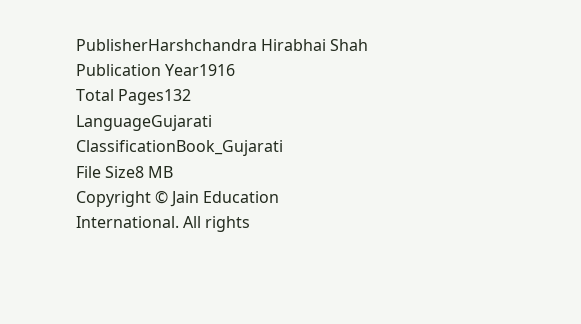PublisherHarshchandra Hirabhai Shah
Publication Year1916
Total Pages132
LanguageGujarati
ClassificationBook_Gujarati
File Size8 MB
Copyright © Jain Education International. All rights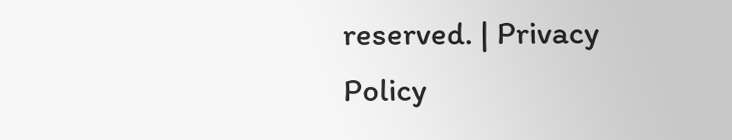reserved. | Privacy Policy